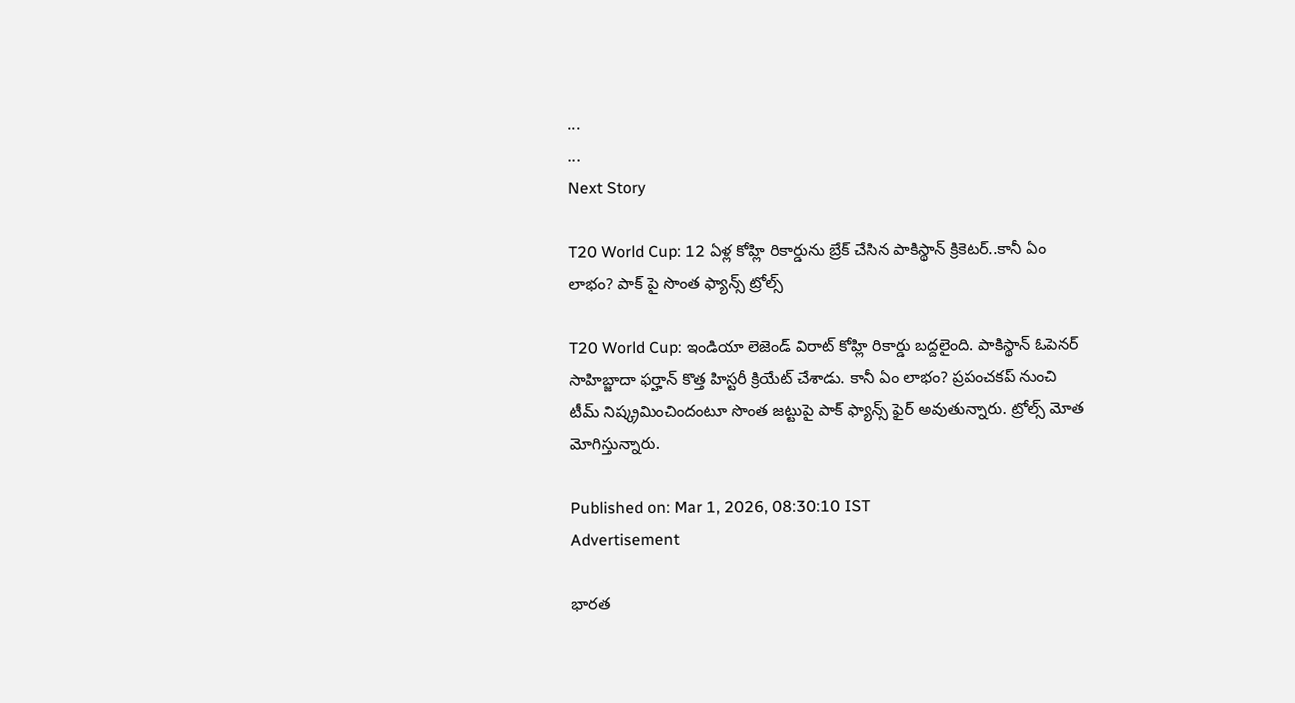...
...
Next Story

T20 World Cup: 12 ఏళ్ల కోహ్లి రికార్డును బ్రేక్ చేసిన పాకిస్థాన్ క్రికెటర్..కానీ ఏం లాభం? పాక్ పై సొంత ఫ్యాన్స్ ట్రోల్స్

T20 World Cup: ఇండియా లెజెండ్ విరాట్ కోహ్లి రికార్డు బద్దలైంది. పాకిస్థాన్ ఓపెనర్ సాహిబ్జాదా ఫర్హాన్ కొత్త హిస్టరీ క్రియేట్ చేశాడు. కానీ ఏం లాభం? ప్రపంచకప్ నుంచి టీమ్ నిష్క్రమించిందంటూ సొంత జట్టుపై పాక్ ఫ్యాన్స్ ఫైర్ అవుతున్నారు. ట్రోల్స్ మోత మోగిస్తున్నారు.

Published on: Mar 1, 2026, 08:30:10 IST
Advertisement

భారత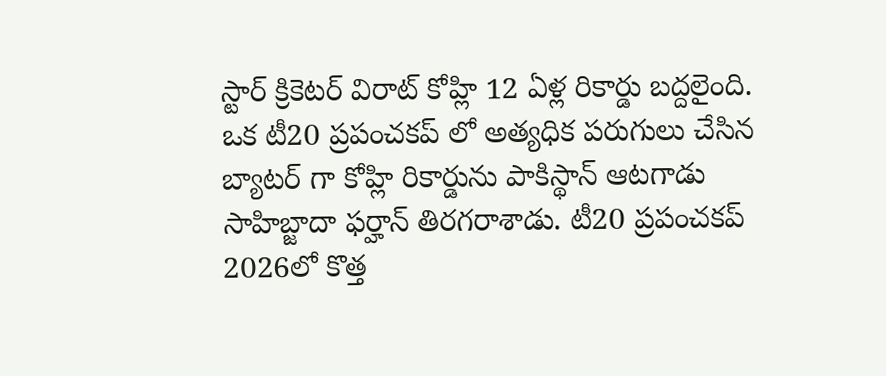స్టార్ క్రికెటర్ విరాట్ కోహ్లి 12 ఏళ్ల రికార్డు బద్దలైంది. ఒక టీ20 ప్రపంచకప్ లో అత్యధిక పరుగులు చేసిన బ్యాటర్ గా కోహ్లి రికార్డును పాకిస్థాన్ ఆటగాడు సాహిబ్జాదా ఫర్హాన్ తిరగరాశాడు. టీ20 ప్రపంచకప్ 2026లో కొత్త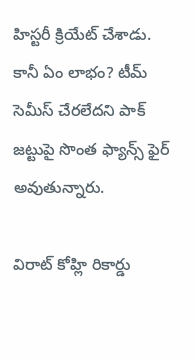హిస్టరీ క్రియేట్ చేశాడు. కానీ ఏం లాభం? టీమ్ సెమీస్ చేరలేదని పాక్ జట్టుపై సొంత ఫ్యాన్స్ ఫైర్ అవుతున్నారు.

విరాట్ కోహ్లి రికార్డు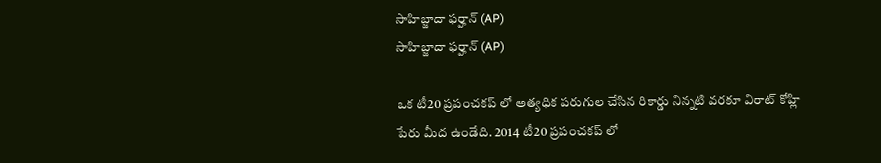సాహిబ్జాదా ఫర్హాన్ (AP)
సాహిబ్జాదా ఫర్హాన్ (AP)

ఒక టీ20 ప్రపంచకప్ లో అత్యధిక పరుగుల చేసిన రికార్డు నిన్నటి వరకూ విరాట్ కోహ్లి పేరు మీద ఉండేది. 2014 టీ20 ప్రపంచకప్ లో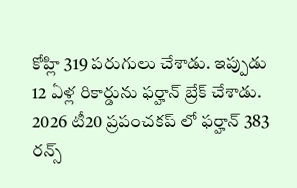కోహ్లి 319 పరుగులు చేశాడు. ఇప్పుడు 12 ఏళ్ల రికార్డును ఫర్హాన్ బ్రేక్ చేశాడు. 2026 టీ20 ప్రపంచకప్ లో ఫర్హాన్ 383 రన్స్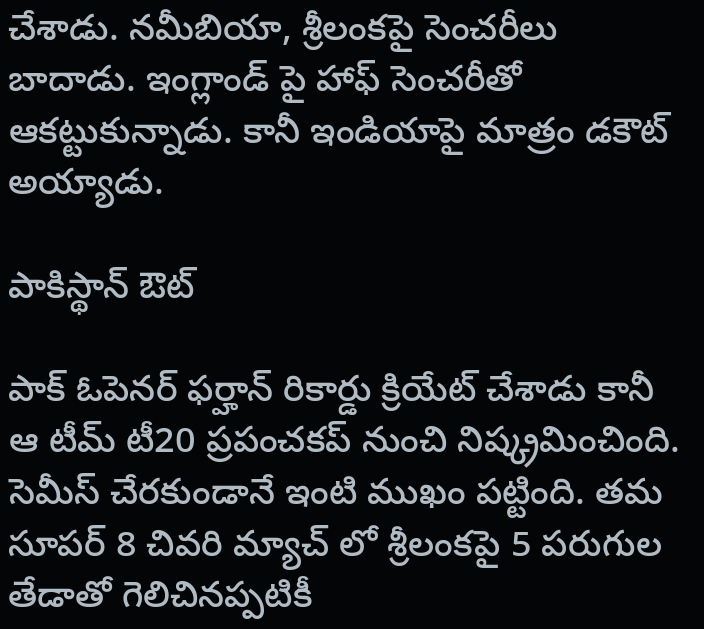చేశాడు. నమీబియా, శ్రీలంకపై సెంచరీలు బాదాడు. ఇంగ్లాండ్ పై హాఫ్ సెంచరీతో ఆకట్టుకున్నాడు. కానీ ఇండియాపై మాత్రం డకౌట్ అయ్యాడు.

పాకిస్థాన్ ఔట్

పాక్ ఓపెనర్ ఫర్హాన్ రికార్డు క్రియేట్ చేశాడు కానీ ఆ టీమ్ టీ20 ప్రపంచకప్ నుంచి నిష్క్రమించింది. సెమీస్ చేరకుండానే ఇంటి ముఖం పట్టింది. తమ సూపర్ 8 చివరి మ్యాచ్ లో శ్రీలంకపై 5 పరుగుల తేడాతో గెలిచినప్పటికీ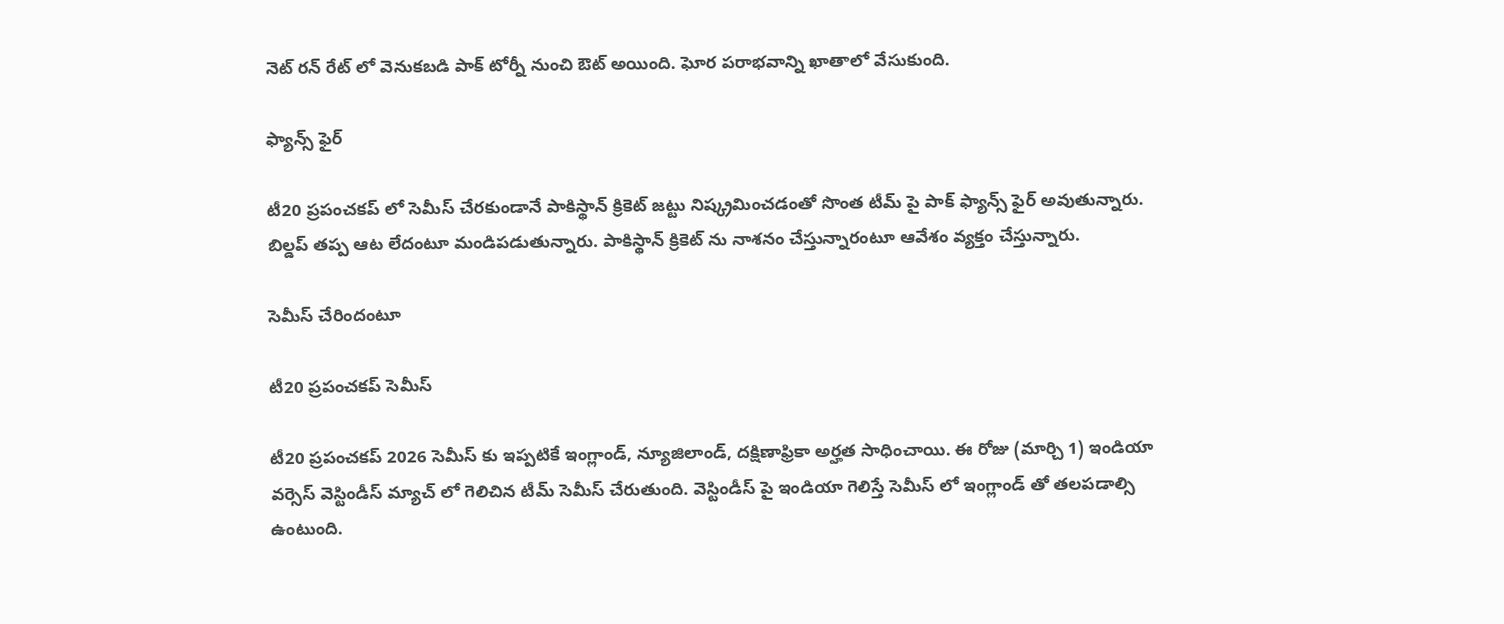నెట్ రన్ రేట్ లో వెనుకబడి పాక్ టోర్నీ నుంచి ఔట్ అయింది. ఘోర పరాభవాన్ని ఖాతాలో వేసుకుంది.

ఫ్యాన్స్ ఫైర్

టీ20 ప్రపంచకప్ లో సెమీస్ చేరకుండానే పాకిస్థాన్ క్రికెట్ జట్టు నిష్క్రమించడంతో సొంత టీమ్ పై పాక్ ఫ్యాన్స్ ఫైర్ అవుతున్నారు. బిల్డప్ తప్ప ఆట లేదంటూ మండిపడుతున్నారు. పాకిస్థాన్ క్రికెట్ ను నాశనం చేస్తున్నారంటూ ఆవేశం వ్యక్తం చేస్తున్నారు.

సెమీస్ చేరిందంటూ

టీ20 ప్రపంచకప్ సెమీస్

టీ20 ప్రపంచకప్ 2026 సెమీస్ కు ఇప్పటికే ఇంగ్లాండ్, న్యూజిలాండ్, దక్షిణాఫ్రికా అర్హత సాధించాయి. ఈ రోజు (మార్చి 1) ఇండియా వర్సెస్ వెస్టిండీస్ మ్యాచ్ లో గెలిచిన టీమ్ సెమీస్ చేరుతుంది. వెస్టిండీస్ పై ఇండియా గెలిస్తే సెమీస్ లో ఇంగ్లాండ్ తో తలపడాల్సి ఉంటుంది.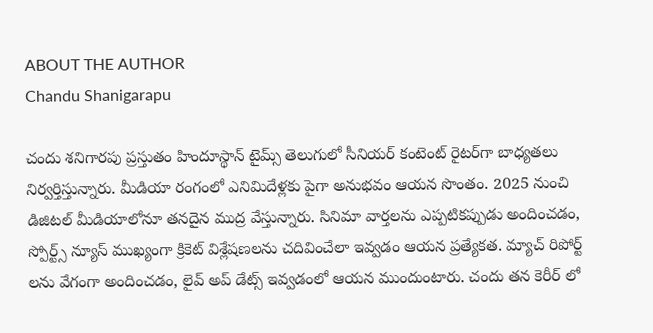ABOUT THE AUTHOR
Chandu Shanigarapu

చందు శనిగారపు ప్రస్తుతం హిందూస్థాన్ టైమ్స్ తెలుగులో సీనియర్ కంటెంట్ రైట‌ర్‌గా బాధ్యతలు నిర్వర్తిస్తున్నారు. మీడియా రంగంలో ఎనిమిదేళ్లకు పైగా అనుభవం ఆయన సొంతం. 2025 నుంచి డిజిటల్ మీడియాలోనూ తనదైన ముద్ర వేస్తున్నారు. సినిమా వార్తలను ఎప్పటికప్పుడు అందించడం, స్పోర్ట్స్ న్యూస్ ముఖ్యంగా క్రికెట్ విశ్లేషణలను చదివించేలా ఇవ్వడం ఆయన ప్రత్యేకత. మ్యాచ్ రిపోర్ట్ లను వేగంగా అందించడం, లైవ్ అప్ డేట్స్ ఇవ్వడంలో ఆయన ముందుంటారు. చందు తన కెరీర్ లో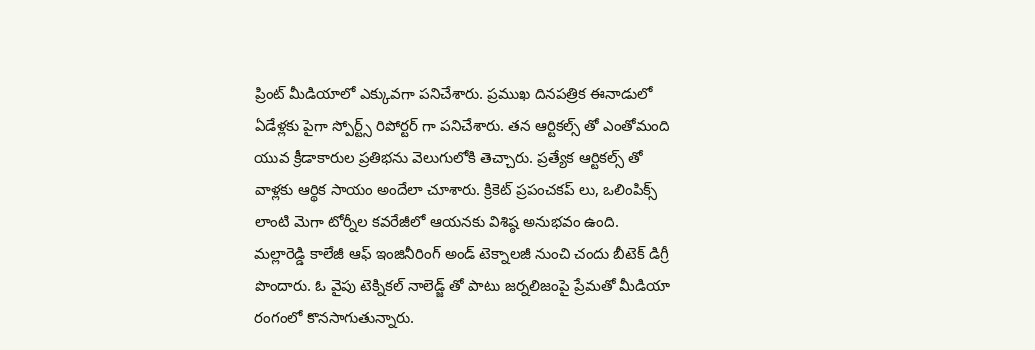ప్రింట్ మీడియాలో ఎక్కువగా పనిచేశారు. ప్రముఖ దినపత్రిక ఈనాడులో ఏడేళ్లకు పైగా స్పోర్ట్స్ రిపోర్టర్ గా పనిచేశారు. తన ఆర్టికల్స్ తో ఎంతోమంది యువ క్రీడాకారుల ప్రతిభను వెలుగులోకి తెచ్చారు. ప్రత్యేక ఆర్టికల్స్ తో వాళ్లకు ఆర్థిక సాయం అందేలా చూశారు. క్రికెట్ ప్రపంచకప్ లు, ఒలింపిక్స్ లాంటి మెగా టోర్నీల కవరేజీలో ఆయనకు విశిష్ఠ అనుభవం ఉంది. మల్లారెడ్డి కాలేజీ ఆఫ్ ఇంజినీరింగ్ అండ్ టెక్నాలజీ నుంచి చందు బీటెక్ డిగ్రీ పొందారు. ఓ వైపు టెక్నికల్ నాలెడ్జ్ తో పాటు జర్నలిజంపై ప్రేమతో మీడియా రంగంలో కొనసాగుతున్నారు.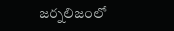జర్నలిజంలో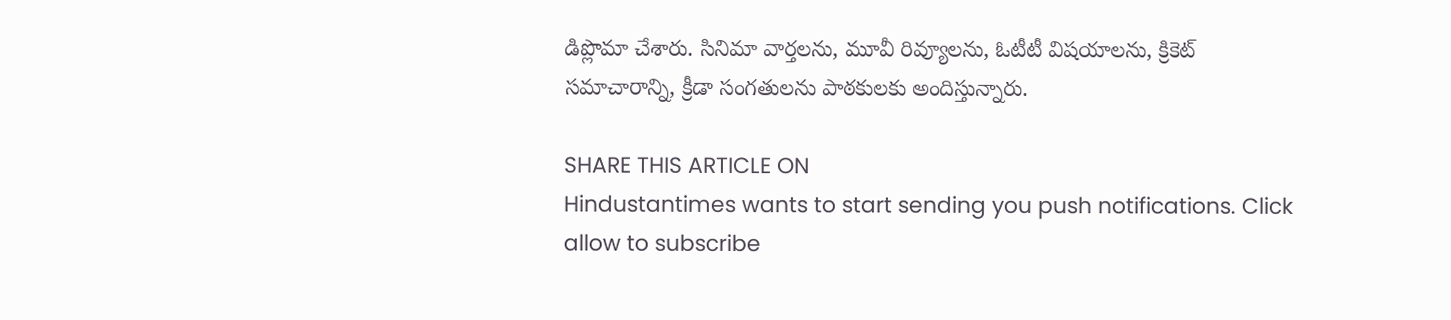డిప్లొమా చేశారు. సినిమా వార్తలను, మూవీ రివ్యూలను, ఓటీటీ విషయాలను, క్రికెట్ సమాచారాన్ని, క్రీడా సంగతులను పాఠకులకు అందిస్తున్నారు.

SHARE THIS ARTICLE ON
Hindustantimes wants to start sending you push notifications. Click allow to subscribe